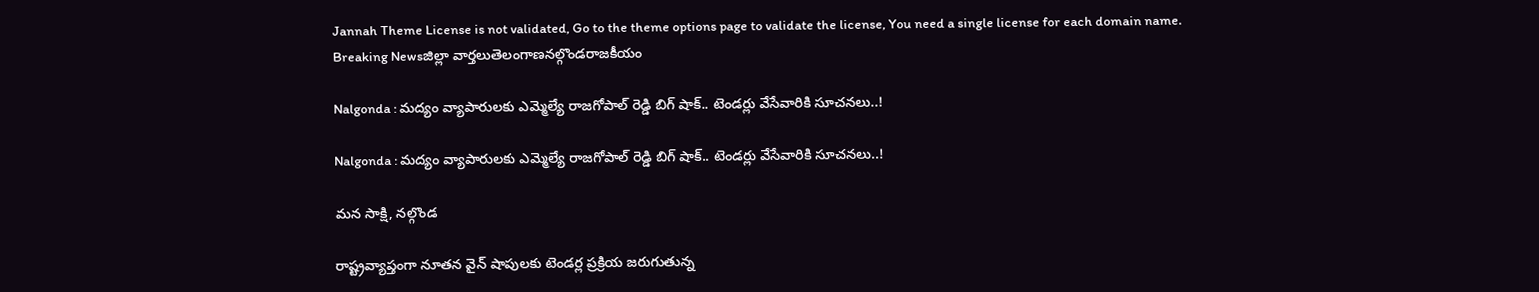Jannah Theme License is not validated, Go to the theme options page to validate the license, You need a single license for each domain name.
Breaking Newsజిల్లా వార్తలుతెలంగాణనల్గొండరాజకీయం

Nalgonda : మద్యం వ్యాపారులకు ఎమ్మెల్యే రాజగోపాల్ రెడ్డి బిగ్ షాక్.. టెండర్లు వేసేవారికి సూచనలు..!

Nalgonda : మద్యం వ్యాపారులకు ఎమ్మెల్యే రాజగోపాల్ రెడ్డి బిగ్ షాక్.. టెండర్లు వేసేవారికి సూచనలు..!

మన సాక్షి, నల్గొండ

రాష్ట్రవ్యాప్తంగా నూతన వైన్ షాపులకు టెండర్ల ప్రక్రియ జరుగుతున్న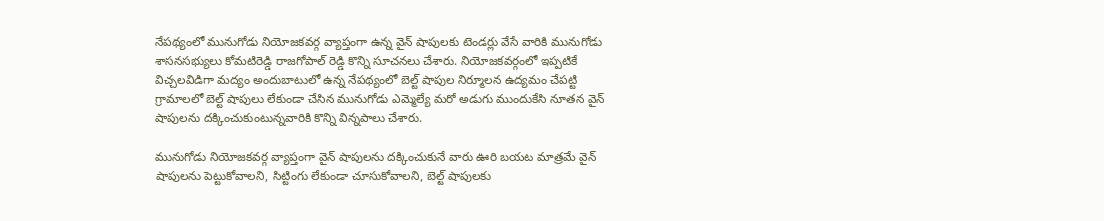నేపథ్యంలో మునుగోడు నియోజకవర్గ వ్యాప్తంగా ఉన్న వైన్ షాపులకు టెండర్లు వేసే వారికి మునుగోడు శాసనసభ్యులు కోమటిరెడ్డి రాజగోపాల్ రెడ్డి కొన్ని సూచనలు చేశారు. నియోజకవర్గంలో ఇప్పటికే విచ్చలవిడిగా మద్యం అందుబాటులో ఉన్న నేపథ్యంలో బెల్ట్ షాపుల నిర్మూలన ఉద్యమం చేపట్టి గ్రామాలలో బెల్ట్ షాపులు లేకుండా చేసిన మునుగోడు ఎమ్మెల్యే మరో అడుగు ముందుకేసి నూతన వైన్ షాపులను దక్కించుకుంటున్నవారికి కొన్ని విన్నపాలు చేశారు.

మునుగోడు నియోజకవర్గ వ్యాప్తంగా వైన్ షాపులను దక్కించుకునే వారు ఊరి బయట మాత్రమే వైన్ షాపులను పెట్టుకోవాలని, సిట్టింగు లేకుండా చూసుకోవాలని, బెల్ట్ షాపులకు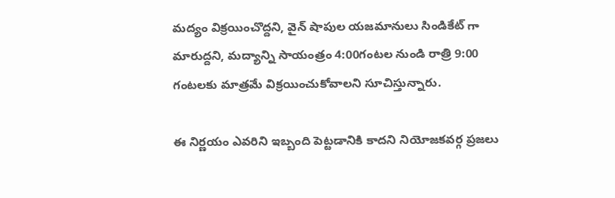మద్యం విక్రయించొద్దని, వైన్ షాపుల యజమానులు సిండికేట్ గా మారుద్దని, మద్యాన్ని సాయంత్రం 4:00గంటల నుండి రాత్రి 9:00 గంటలకు మాత్రమే విక్రయించుకోవాలని సూచిస్తున్నారు.

ఈ నిర్ణయం ఎవరిని ఇబ్బంది పెట్టడానికి కాదని నియోజకవర్గ ప్రజలు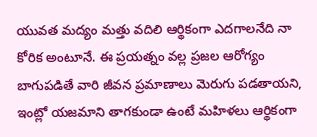యువత మద్యం మత్తు వదిలి ఆర్థికంగా ఎదగాలనేది నా కోరిక అంటూనే. ఈ ప్రయత్నం వల్ల ప్రజల ఆరోగ్యం బాగుపడితే వారి జీవన ప్రమాణాలు మెరుగు పడతాయని, ఇంట్లో యజమాని తాగకుండా ఉంటే మహిళలు ఆర్థికంగా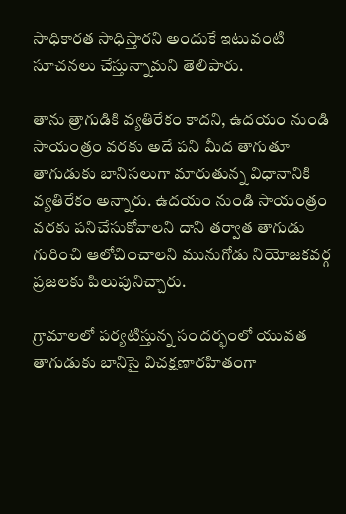సాధికారత సాధిస్తారని అందుకే ఇటువంటి సూచనలు చేస్తున్నామని తెలిపారు.

తాను త్రాగుడికి వ్యతిరేకం కాదని, ఉదయం నుండి సాయంత్రం వరకు అదే పని మీద తాగుతూ తాగుడుకు బానిసలుగా మారుతున్న విధానానికి వ్యతిరేకం అన్నారు. ఉదయం నుండి సాయంత్రం వరకు పనిచేసుకోవాలని దాని తర్వాత తాగుడు గురించి ఆలోచించాలని మునుగోడు నియోజకవర్గ ప్రజలకు పిలుపునిచ్చారు.

గ్రామాలలో పర్యటిస్తున్న సందర్భంలో యువత తాగుడుకు బానిసై విచక్షణారహితంగా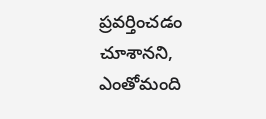ప్రవర్తించడం చూశానని, ఎంతోమంది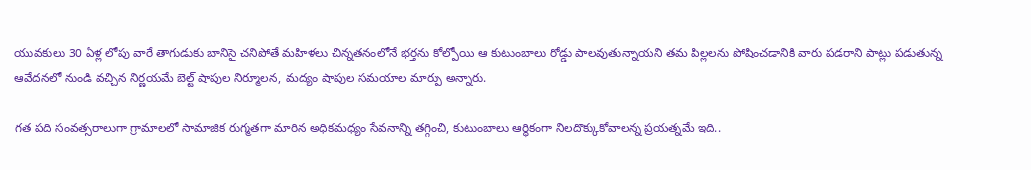యువకులు 30 ఏళ్ల లోపు వారే తాగుడుకు బానిసై చనిపోతే మహిళలు చిన్నతనంలోనే భర్తను కోల్పోయి ఆ కుటుంబాలు రోడ్డు పాలవుతున్నాయని తమ పిల్లలను పోషించడానికి వారు పడరాని పాట్లు పడుతున్న ఆవేదనలో నుండి వచ్చిన నిర్ణయమే బెల్ట్ షాపుల నిర్మూలన, మద్యం షాపుల సమయాల మార్పు అన్నారు.

గత పది సంవత్సరాలుగా గ్రామాలలో సామాజిక రుగ్మతగా మారిన అధికమధ్యం సేవనాన్ని తగ్గించి, కుటుంబాలు ఆర్థికంగా నిలదొక్కుకోవాలన్న ప్రయత్నమే ఇది..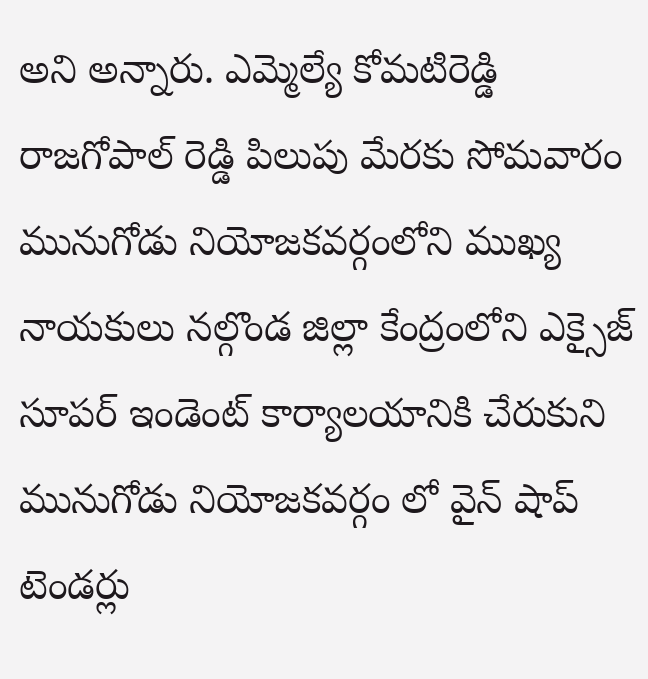అని అన్నారు. ఎమ్మెల్యే కోమటిరెడ్డి రాజగోపాల్ రెడ్డి పిలుపు మేరకు సోమవారం మునుగోడు నియోజకవర్గంలోని ముఖ్య నాయకులు నల్గొండ జిల్లా కేంద్రంలోని ఎక్సైజ్ సూపర్ ఇండెంట్ కార్యాలయానికి చేరుకుని మునుగోడు నియోజకవర్గం లో వైన్ షాప్ టెండర్లు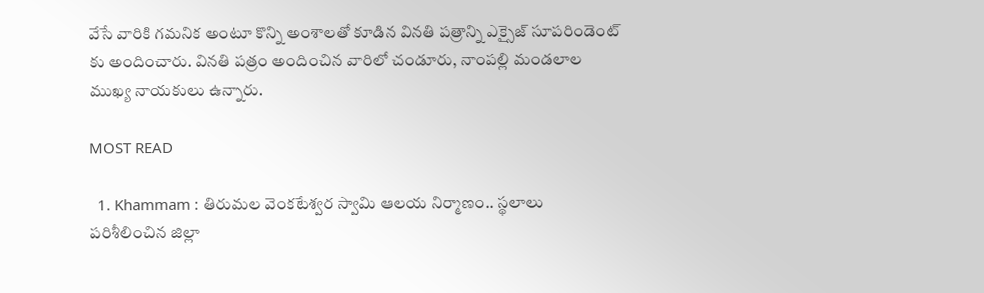వేసే వారికి గమనిక అంటూ కొన్ని అంశాలతో కూడిన వినతి పత్రాన్ని ఎక్సైజ్ సూపరిండెంట్ కు అందించారు. వినతి పత్రం అందించిన వారిలో చండూరు, నాంపల్లి మండలాల ముఖ్య నాయకులు ఉన్నారు.

MOST READ

  1. Khammam : తిరుమల వెంకటేశ్వర స్వామి ఆలయ నిర్మాణం.. స్థలాలు పరిశీలించిన జిల్లా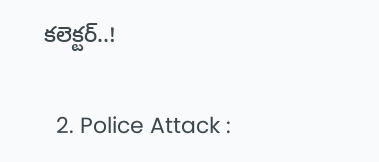కలెక్టర్..!

  2. Police Attack :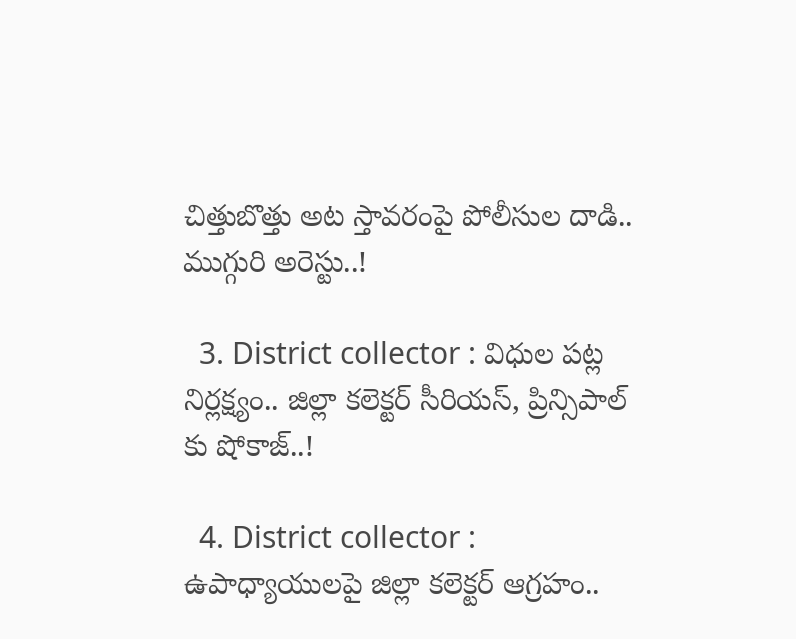చిత్తుబొత్తు అట స్తావరంపై పోలీసుల దాడి.. ముగ్గురి అరెస్టు..!

  3. District collector : విధుల పట్ల నిర్లక్ష్యం.. జిల్లా కలెక్టర్ సీరియస్, ప్రిన్సిపాల్ కు షోకాజ్..!

  4. District collector : ఉపాధ్యాయులపై జిల్లా కలెక్టర్ ఆగ్రహం..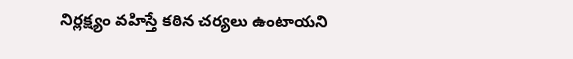నిర్లక్ష్యం వహిస్తే కఠిన చర్యలు ఉంటాయని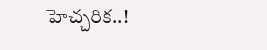హెచ్చరిక..!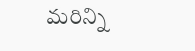మరిన్ని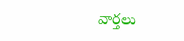వార్తలు